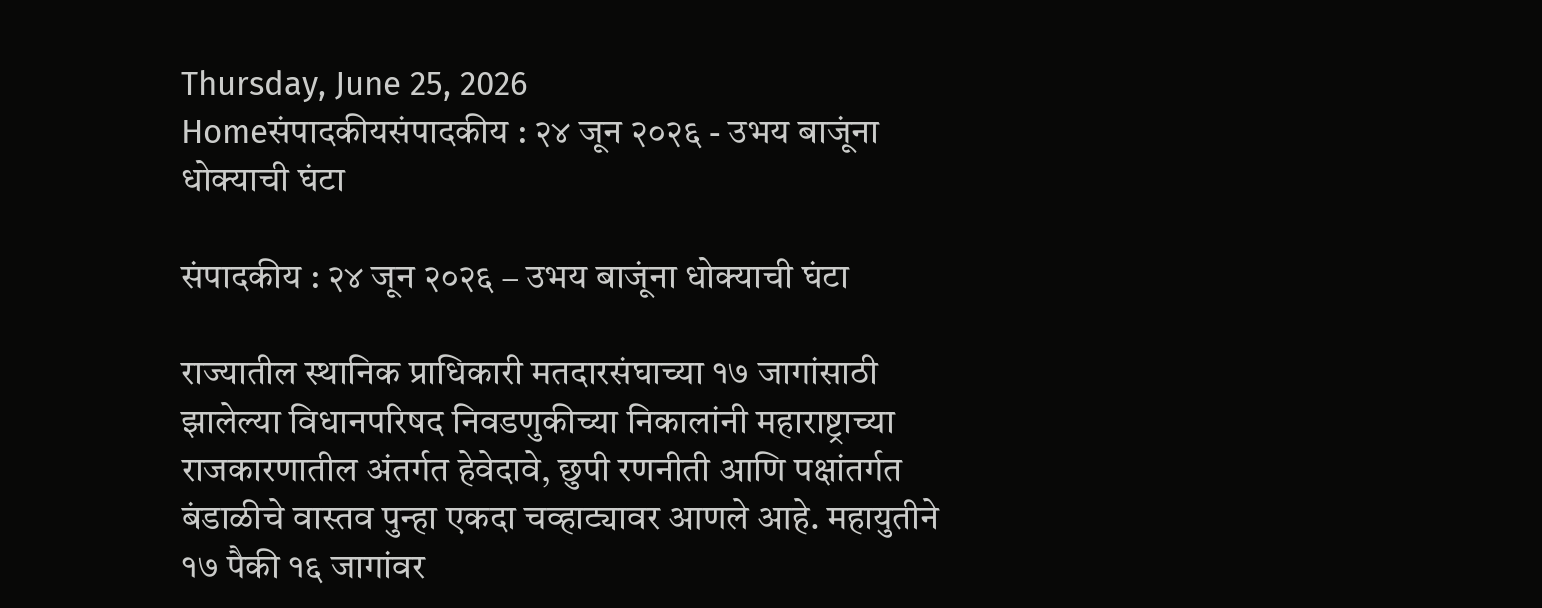Thursday, June 25, 2026
Homeसंपादकीयसंपादकीय : २४ जून २०२६ - उभय बाजूंना धोक्याची घंटा

संपादकीय : २४ जून २०२६ – उभय बाजूंना धोक्याची घंटा

राज्यातील स्थानिक प्राधिकारी मतदारसंघाच्या १७ जागांसाठी झालेल्या विधानपरिषद निवडणुकीच्या निकालांनी महाराष्ट्राच्या राजकारणातील अंतर्गत हेवेदावे, छुपी रणनीती आणि पक्षांतर्गत बंडाळीचे वास्तव पुन्हा एकदा चव्हाट्यावर आणले आहे. महायुतीने १७ पैकी १६ जागांवर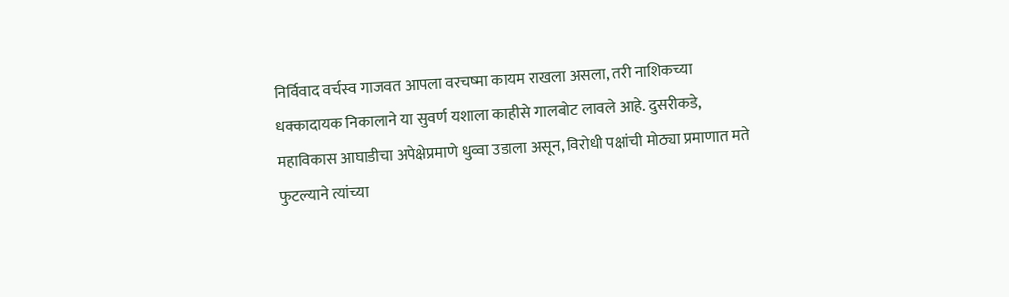निर्विवाद वर्चस्व गाजवत आपला वरचष्मा कायम राखला असला, तरी नाशिकच्या धक्कादायक निकालाने या सुवर्ण यशाला काहीसे गालबोट लावले आहे. दुसरीकडे, महाविकास आघाडीचा अपेक्षेप्रमाणे धुव्वा उडाला असून, विरोधी पक्षांची मोठ्या प्रमाणात मते फुटल्याने त्यांच्या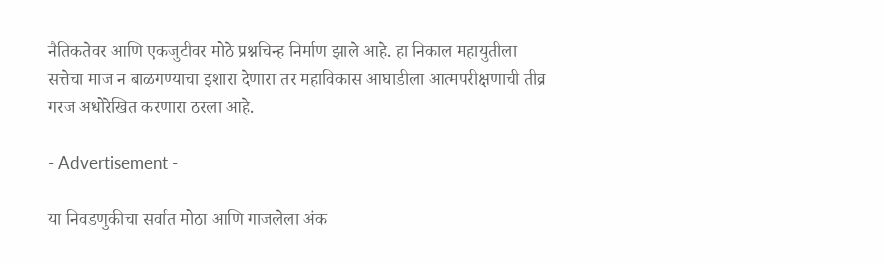नैतिकतेवर आणि एकजुटीवर मोठे प्रश्नचिन्ह निर्माण झाले आहे. हा निकाल महायुतीला सत्तेचा माज न बाळगण्याचा इशारा देणारा तर महाविकास आघाडीला आत्मपरीक्षणाची तीव्र गरज अधोरेखित करणारा ठरला आहे.

- Advertisement -

या निवडणुकीचा सर्वात मोठा आणि गाजलेला अंक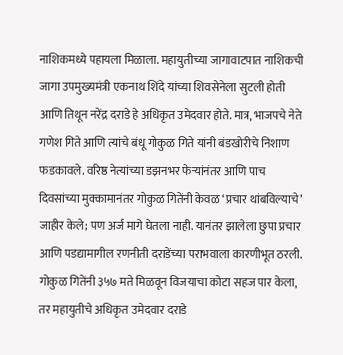नाशिकमध्ये पहायला मिळाला. महायुतीच्या जागावाटपात नाशिकची जागा उपमुख्यमंत्री एकनाथ शिंदे यांच्या शिवसेनेला सुटली होती आणि तिथून नरेंद्र दराडे हे अधिकृत उमेदवार होते. मात्र, भाजपचे नेते गणेश गिते आणि त्यांचे बंधू गोकुळ गिते यांनी बंडखोरीचे निशाण फडकावले. वरिष्ठ नेत्यांच्या डझनभर फेर्‍यांनंतर आणि पाच दिवसांच्या मुक्कामानंतर गोकुळ गितेंनी केवळ ‘प्रचार थांबविल्याचे’ जाहीर केले; पण अर्ज मागे घेतला नाही. यानंतर झालेला छुपा प्रचार आणि पडद्यामागील रणनीती दराडेंच्या पराभवाला कारणीभूत ठरली. गोकुळ गितेंनी ३५७ मते मिळवून विजयाचा कोटा सहज पार केला, तर महायुतीचे अधिकृत उमेदवार दराडे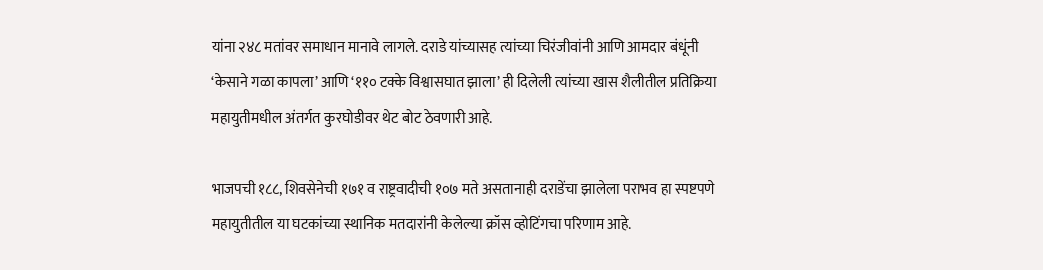यांना २४८ मतांवर समाधान मानावे लागले. दराडे यांच्यासह त्यांच्या चिरंजीवांनी आणि आमदार बंधूंनी ‘केसाने गळा कापला’ आणि ‘११० टक्के विश्वासघात झाला’ ही दिलेली त्यांच्या खास शैलीतील प्रतिक्रिया महायुतीमधील अंतर्गत कुरघोडीवर थेट बोट ठेवणारी आहे.

भाजपची १८८, शिवसेनेची १७१ व राष्ट्रवादीची १०७ मते असतानाही दराडेंचा झालेला पराभव हा स्पष्टपणे महायुतीतील या घटकांच्या स्थानिक मतदारांनी केलेल्या क्रॉस व्होटिंगचा परिणाम आहे.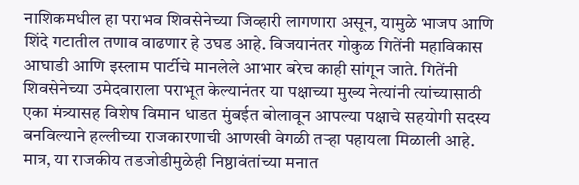नाशिकमधील हा पराभव शिवसेनेच्या जिव्हारी लागणारा असून, यामुळे भाजप आणि शिंदे गटातील तणाव वाढणार हे उघड आहे. विजयानंतर गोकुळ गितेंनी महाविकास आघाडी आणि इस्लाम पार्टीचे मानलेले आभार बरेच काही सांगून जाते. गितेंनी शिवसेनेच्या उमेदवाराला पराभूत केल्यानंतर या पक्षाच्या मुख्य नेत्यांनी त्यांच्यासाठी एका मंत्र्यासह विशेष विमान धाडत मुंबईत बोलावून आपल्या पक्षाचे सहयोगी सदस्य बनविल्याने हल्लीच्या राजकारणाची आणखी वेगळी तर्‍हा पहायला मिळाली आहे. मात्र, या राजकीय तडजोडीमुळेही निष्ठावंतांच्या मनात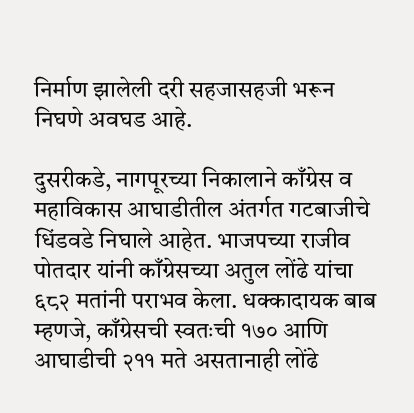निर्माण झालेली दरी सहजासहजी भरून निघणे अवघड आहे.

दुसरीकडे, नागपूरच्या निकालाने काँग्रेस व महाविकास आघाडीतील अंतर्गत गटबाजीचे धिंडवडे निघाले आहेत. भाजपच्या राजीव पोतदार यांनी काँग्रेसच्या अतुल लोंढे यांचा ६८२ मतांनी पराभव केला. धक्कादायक बाब म्हणजे, काँग्रेसची स्वतःची १७० आणि आघाडीची २११ मते असतानाही लोंढे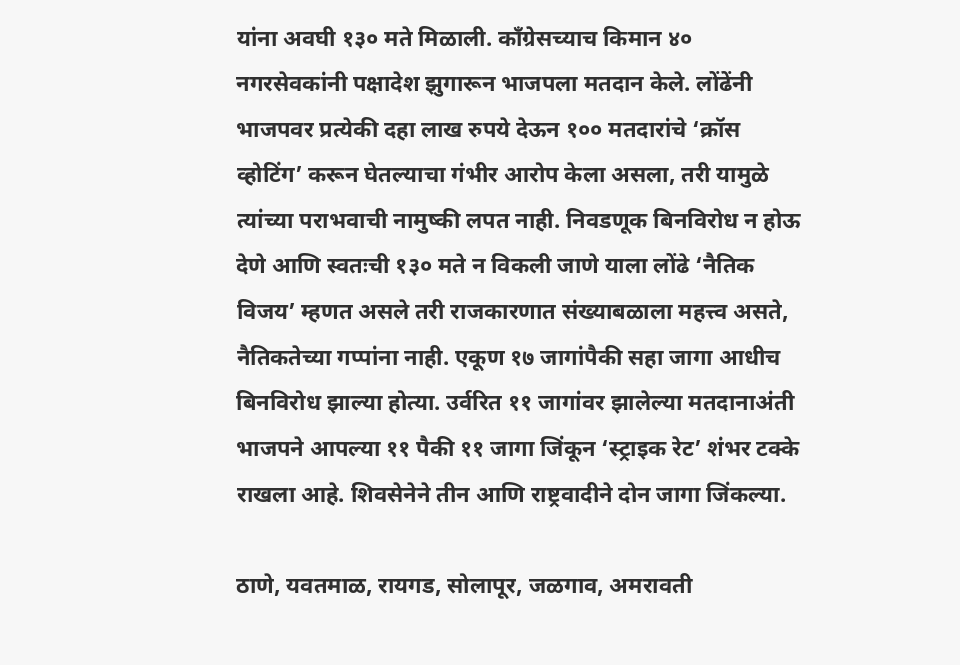यांना अवघी १३० मते मिळाली. काँग्रेसच्याच किमान ४० नगरसेवकांनी पक्षादेश झुगारून भाजपला मतदान केले. लोंढेंनी भाजपवर प्रत्येकी दहा लाख रुपये देऊन १०० मतदारांचे ‘क्रॉस व्होटिंग’ करून घेतल्याचा गंभीर आरोप केला असला, तरी यामुळे त्यांच्या पराभवाची नामुष्की लपत नाही. निवडणूक बिनविरोध न होऊ देणे आणि स्वतःची १३० मते न विकली जाणे याला लोंढे ‘नैतिक विजय’ म्हणत असले तरी राजकारणात संख्याबळाला महत्त्व असते, नैतिकतेच्या गप्पांना नाही. एकूण १७ जागांपैकी सहा जागा आधीच बिनविरोध झाल्या होत्या. उर्वरित ११ जागांवर झालेल्या मतदानाअंती भाजपने आपल्या ११ पैकी ११ जागा जिंकून ‘स्ट्राइक रेट’ शंभर टक्के राखला आहे. शिवसेनेने तीन आणि राष्ट्रवादीने दोन जागा जिंकल्या.

ठाणे, यवतमाळ, रायगड, सोलापूर, जळगाव, अमरावती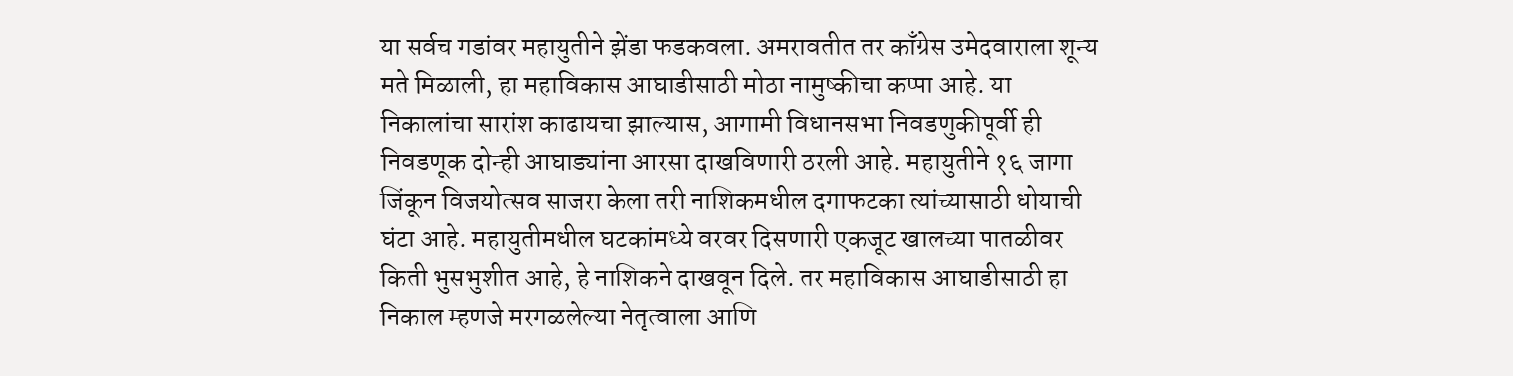या सर्वच गडांवर महायुतीने झेंडा फडकवला. अमरावतीत तर काँग्रेस उमेदवाराला शून्य मते मिळाली, हा महाविकास आघाडीसाठी मोठा नामुष्कीचा कप्पा आहे. या निकालांचा सारांश काढायचा झाल्यास, आगामी विधानसभा निवडणुकीपूर्वी ही निवडणूक दोन्ही आघाड्यांना आरसा दाखविणारी ठरली आहे. महायुतीने १६ जागा जिंकून विजयोत्सव साजरा केला तरी नाशिकमधील दगाफटका त्यांच्यासाठी धोयाची घंटा आहे. महायुतीमधील घटकांमध्ये वरवर दिसणारी एकजूट खालच्या पातळीवर किती भुसभुशीत आहे, हे नाशिकने दाखवून दिले. तर महाविकास आघाडीसाठी हा निकाल म्हणजे मरगळलेल्या नेतृत्वाला आणि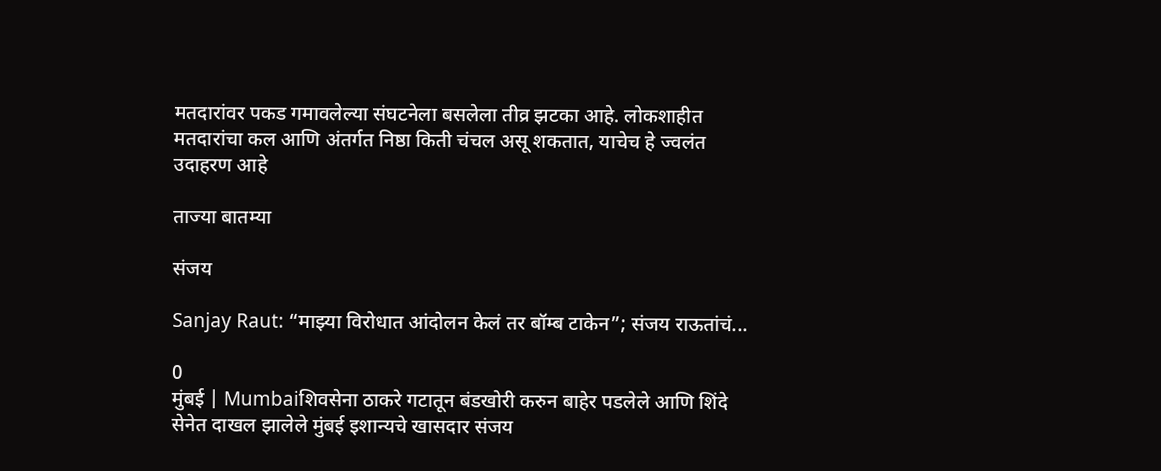मतदारांवर पकड गमावलेल्या संघटनेला बसलेला तीव्र झटका आहे. लोकशाहीत मतदारांचा कल आणि अंतर्गत निष्ठा किती चंचल असू शकतात, याचेच हे ज्वलंत उदाहरण आहे

ताज्या बातम्या

संजय

Sanjay Raut: “माझ्या विरोधात आंदोलन केलं तर बॉम्ब टाकेन”; संजय राऊतांचं...

0
मुंबई | Mumbaiशिवसेना ठाकरे गटातून बंडखोरी करुन बाहेर पडलेले आणि शिंदे सेनेत दाखल झालेले मुंबई इशान्यचे खासदार संजय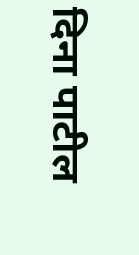दिना पाटील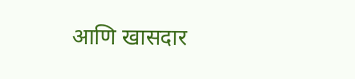आणि खासदार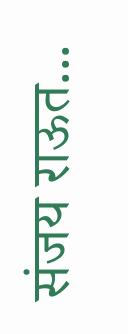संजय राऊत...